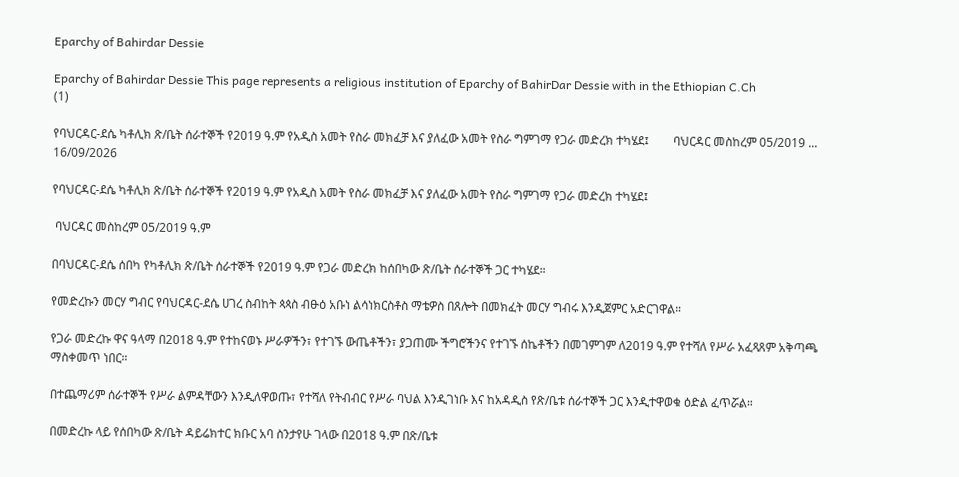Eparchy of Bahirdar Dessie

Eparchy of Bahirdar Dessie This page represents a religious institution of Eparchy of BahirDar Dessie with in the Ethiopian C.Ch
(1)

የባህርዳር-ደሴ ካቶሊክ ጽ/ቤት ሰራተኞች የ2019 ዓ.ም የአዲስ አመት የስራ መክፈቻ እና ያለፈው አመት የስራ ግምገማ የጋራ መድረክ ተካሄደ፤        ባህርዳር መስከረም 05/2019 ...
16/09/2026

የባህርዳር-ደሴ ካቶሊክ ጽ/ቤት ሰራተኞች የ2019 ዓ.ም የአዲስ አመት የስራ መክፈቻ እና ያለፈው አመት የስራ ግምገማ የጋራ መድረክ ተካሄደ፤

 ባህርዳር መስከረም 05/2019 ዓ.ም

በባህርዳር-ደሴ ሰበካ የካቶሊክ ጽ/ቤት ሰራተኞች የ2019 ዓ.ም የጋራ መድረክ ከሰበካው ጽ/ቤት ሰራተኞች ጋር ተካሄደ።

የመድረኩን መርሃ ግብር የባህርዳር-ደሴ ሀገረ ስብከት ጳጳስ ብፁዕ አቡነ ልሳነክርስቶስ ማቴዎስ በጸሎት በመክፈት መርሃ ግብሩ እንዲጀምር አድርገዋል።

የጋራ መድረኩ ዋና ዓላማ በ2018 ዓ.ም የተከናወኑ ሥራዎችን፣ የተገኙ ውጤቶችን፣ ያጋጠሙ ችግሮችንና የተገኙ ሰኬቶችን በመገምገም ለ2019 ዓ.ም የተሻለ የሥራ አፈጻጸም አቅጣጫ ማስቀመጥ ነበር።

በተጨማሪም ሰራተኞች የሥራ ልምዳቸውን እንዲለዋወጡ፣ የተሻለ የትብብር የሥራ ባህል እንዲገነቡ እና ከአዳዲስ የጽ/ቤቱ ሰራተኞች ጋር እንዲተዋወቁ ዕድል ፈጥሯል።

በመድረኩ ላይ የሰበካው ጽ/ቤት ዳይሬክተር ክቡር አባ ስንታየሁ ገላው በ2018 ዓ.ም በጽ/ቤቱ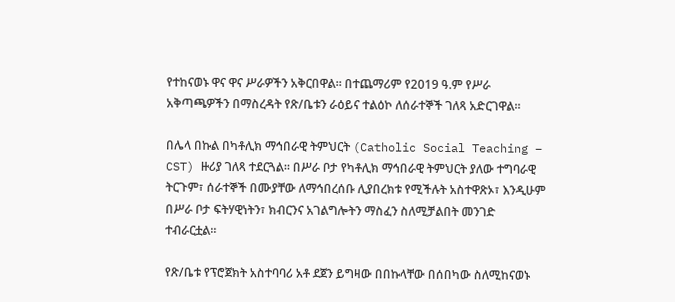የተከናወኑ ዋና ዋና ሥራዎችን አቅርበዋል። በተጨማሪም የ2019 ዓ.ም የሥራ አቅጣጫዎችን በማስረዳት የጽ/ቤቱን ራዕይና ተልዕኮ ለሰራተኞች ገለጻ አድርገዋል።

በሌላ በኩል በካቶሊክ ማኅበራዊ ትምህርት (Catholic Social Teaching – CST) ዙሪያ ገለጻ ተደርጓል። በሥራ ቦታ የካቶሊክ ማኅበራዊ ትምህርት ያለው ተግባራዊ ትርጉም፣ ሰራተኞች በሙያቸው ለማኅበረሰቡ ሊያበረክቱ የሚችሉት አስተዋጽኦ፣ እንዲሁም በሥራ ቦታ ፍትሃዊነትን፣ ክብርንና አገልግሎትን ማስፈን ስለሚቻልበት መንገድ ተብራርቷል።

የጽ/ቤቱ የፕሮጀክት አስተባባሪ አቶ ደጀን ይግዛው በበኩላቸው በሰበካው ስለሚከናወኑ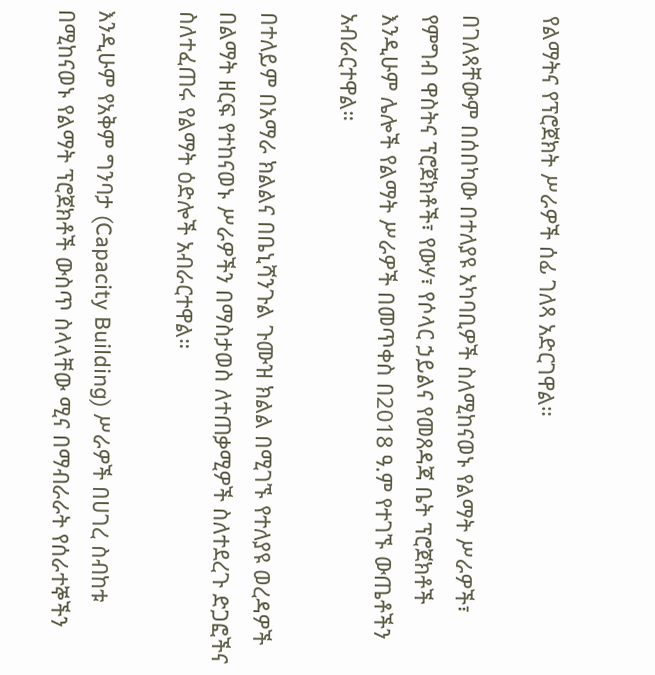የልማትና የፕሮጀክት ሥራዎች ሰፊ ገለጻ አድርገዋል።

በገለጻቸውም በሰበካው በተለያዩ አካባቢዎች ስለሚከናወኑ የልማት ሥራዎች፣ የምግብ ዋስትና ፕሮጀክቶች፣ የውሃ፣ የሶላር ኃይልና የመጸዳጃ ቤት ፕሮጀክቶች እንዲሁም ሌሎች የልማት ሥራዎች በመጥቀስ በ2018 ዓ.ም የተገኙ ውጤቶችን አብራርተዋል።

በተለይም በአማራ ክልልና በቤኒሻንጉል ጉሙዝ ክልል በሚገኙ የተለያዩ ወረዳዎች በልማት ዘርፍ የተከናወኑ ሥራዎችን በማስታወስ ለተጠቃሚዎች ስለተደረጉ ድጋፎችና ስለተፈጠሩ የልማት ዕድሎች አብራርተዋል።

እንዲሁም የአቅም ግንባታ (Capacity Building) ሥራዎች በሀገረ ስብከቱ በሚከናወኑ የልማት ፕሮጀክቶች ውስጥ ስላላቸው ሚና በማብራራት የሰራተኞችን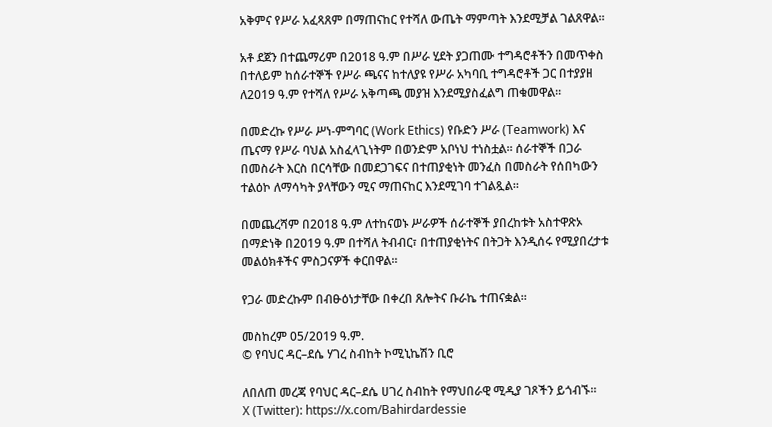አቅምና የሥራ አፈጻጸም በማጠናከር የተሻለ ውጤት ማምጣት እንደሚቻል ገልጸዋል።

አቶ ደጀን በተጨማሪም በ2018 ዓ.ም በሥራ ሂደት ያጋጠሙ ተግዳሮቶችን በመጥቀስ በተለይም ከሰራተኞች የሥራ ጫናና ከተለያዩ የሥራ አካባቢ ተግዳሮቶች ጋር በተያያዘ ለ2019 ዓ.ም የተሻለ የሥራ አቅጣጫ መያዝ እንደሚያስፈልግ ጠቁመዋል።

በመድረኩ የሥራ ሥነ-ምግባር (Work Ethics) የቡድን ሥራ (Teamwork) እና ጤናማ የሥራ ባህል አስፈላጊነትም በወንድም አቦነህ ተነስቷል። ሰራተኞች በጋራ በመስራት እርስ በርሳቸው በመደጋገፍና በተጠያቂነት መንፈስ በመስራት የሰበካውን ተልዕኮ ለማሳካት ያላቸውን ሚና ማጠናከር እንደሚገባ ተገልጿል።

በመጨረሻም በ2018 ዓ.ም ለተከናወኑ ሥራዎች ሰራተኞች ያበረከቱት አስተዋጽኦ በማድነቅ በ2019 ዓ.ም በተሻለ ትብብር፣ በተጠያቂነትና በትጋት እንዲሰሩ የሚያበረታቱ መልዕክቶችና ምስጋናዎች ቀርበዋል።

የጋራ መድረኩም በብፁዕነታቸው በቀረበ ጸሎትና ቡራኬ ተጠናቋል።

መስከረም 05/2019 ዓ.ም.
© የባህር ዳር–ደሴ ሃገረ ስብከት ኮሚኒኬሽን ቢሮ

ለበለጠ መረጃ የባህር ዳር–ደሴ ሀገረ ስብከት የማህበራዊ ሚዲያ ገጾችን ይጎብኙ።
X (Twitter): https://x.com/Bahirdardessie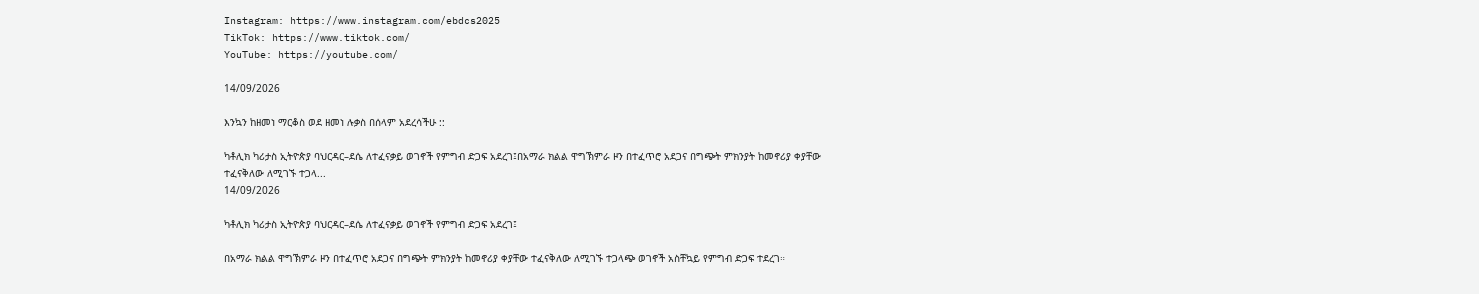Instagram: https://www.instagram.com/ebdcs2025
TikTok: https://www.tiktok.com/
YouTube: https://youtube.com/

14/09/2026

እንኳን ከዘመነ ማርቆስ ወደ ዘመነ ሉቃስ በሰላም አደረሳችሁ ::

ካቶሊክ ካሪታስ ኢትዮጵያ ባህርዳር–ደሴ ለተፈናቃይ ወገኖች የምግብ ድጋፍ አደረገ፤በአማራ ክልል ዋግኽምራ ዞን በተፈጥሮ አደጋና በግጭት ምክንያት ከመኖሪያ ቀያቸው ተፈናቅለው ለሚገኙ ተጋላ...
14/09/2026

ካቶሊክ ካሪታስ ኢትዮጵያ ባህርዳር–ደሴ ለተፈናቃይ ወገኖች የምግብ ድጋፍ አደረገ፤

በአማራ ክልል ዋግኽምራ ዞን በተፈጥሮ አደጋና በግጭት ምክንያት ከመኖሪያ ቀያቸው ተፈናቅለው ለሚገኙ ተጋላጭ ወገኖች አስቸኳይ የምግብ ድጋፍ ተደረገ።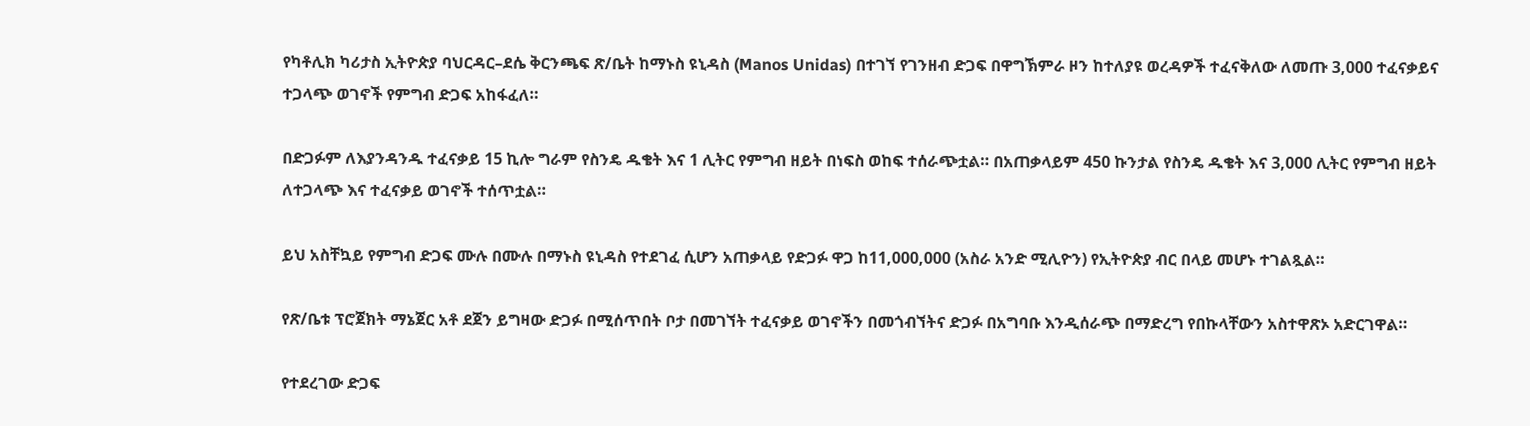የካቶሊክ ካሪታስ ኢትዮጵያ ባህርዳር–ደሴ ቅርንጫፍ ጽ/ቤት ከማኑስ ዩኒዳስ (Manos Unidas) በተገኘ የገንዘብ ድጋፍ በዋግኽምራ ዞን ከተለያዩ ወረዳዎች ተፈናቅለው ለመጡ 3,000 ተፈናቃይና ተጋላጭ ወገኖች የምግብ ድጋፍ አከፋፈለ።

በድጋፉም ለእያንዳንዱ ተፈናቃይ 15 ኪሎ ግራም የስንዴ ዱቄት እና 1 ሊትር የምግብ ዘይት በነፍስ ወከፍ ተሰራጭቷል። በአጠቃላይም 450 ኩንታል የስንዴ ዱቄት እና 3,000 ሊትር የምግብ ዘይት ለተጋላጭ እና ተፈናቃይ ወገኖች ተሰጥቷል።

ይህ አስቸኳይ የምግብ ድጋፍ ሙሉ በሙሉ በማኑስ ዩኒዳስ የተደገፈ ሲሆን አጠቃላይ የድጋፉ ዋጋ ከ11,000,000 (አስራ አንድ ሚሊዮን) የኢትዮጵያ ብር በላይ መሆኑ ተገልጿል።

የጽ/ቤቱ ፕሮጀክት ማኔጀር አቶ ደጀን ይግዛው ድጋፉ በሚሰጥበት ቦታ በመገኘት ተፈናቃይ ወገኖችን በመጎብኘትና ድጋፉ በአግባቡ እንዲሰራጭ በማድረግ የበኩላቸውን አስተዋጽኦ አድርገዋል።

የተደረገው ድጋፍ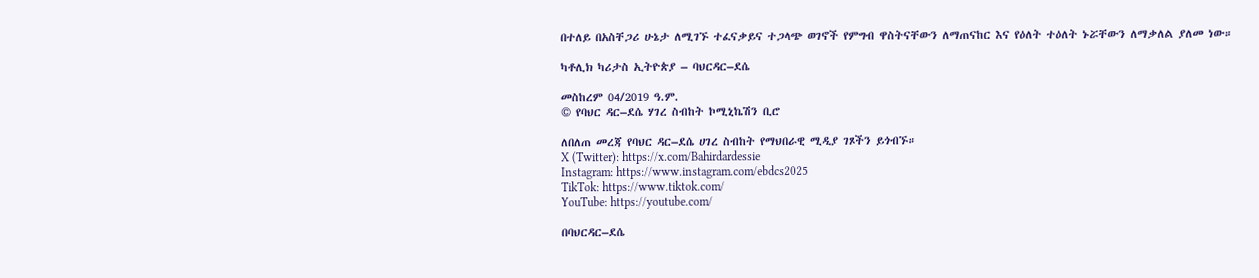በተለይ በአስቸጋሪ ሁኔታ ለሚገኙ ተፈናቃይና ተጋላጭ ወገኖች የምግብ ዋስትናቸውን ለማጠናከር እና የዕለት ተዕለት ኑሯቸውን ለማቃለል ያለመ ነው።

ካቶሊክ ካሪታስ ኢትዮጵያ – ባህርዳር–ደሴ

መስከረም 04/2019 ዓ.ም.
© የባህር ዳር–ደሴ ሃገረ ስብከት ኮሚኒኬሽን ቢሮ

ለበለጠ መረጃ የባህር ዳር–ደሴ ሀገረ ስብከት የማህበራዊ ሚዲያ ገጾችን ይጎብኙ።
X (Twitter): https://x.com/Bahirdardessie
Instagram: https://www.instagram.com/ebdcs2025
TikTok: https://www.tiktok.com/
YouTube: https://youtube.com/

በባህርዳር–ደሴ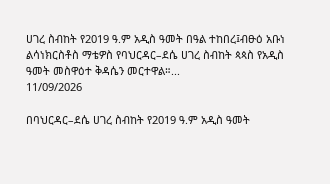ሀገረ ስብከት የ2019 ዓ.ም አዲስ ዓመት በዓል ተከበረ፤ብፁዕ አቡነ ልሳነክርስቶስ ማቴዎስ የባህርዳር–ደሴ ሀገረ ስብከት ጳጳስ የአዲስ ዓመት መስዋዕተ ቅዳሴን መርተዋል።...
11/09/2026

በባህርዳር–ደሴ ሀገረ ስብከት የ2019 ዓ.ም አዲስ ዓመት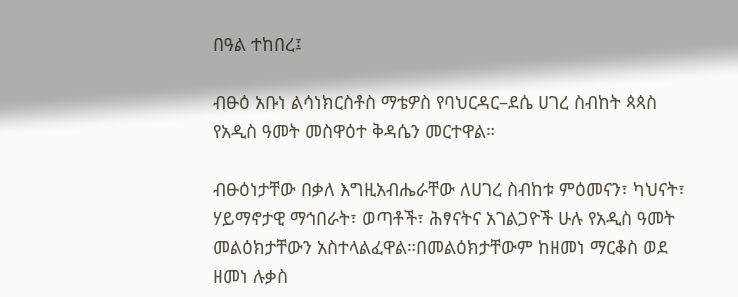በዓል ተከበረ፤

ብፁዕ አቡነ ልሳነክርስቶስ ማቴዎስ የባህርዳር–ደሴ ሀገረ ስብከት ጳጳስ የአዲስ ዓመት መስዋዕተ ቅዳሴን መርተዋል።

ብፁዕነታቸው በቃለ እግዚአብሔራቸው ለሀገረ ስብከቱ ምዕመናን፣ ካህናት፣ ሃይማኖታዊ ማኅበራት፣ ወጣቶች፣ ሕፃናትና አገልጋዮች ሁሉ የአዲስ ዓመት መልዕክታቸውን አስተላልፈዋል።በመልዕክታቸውም ከዘመነ ማርቆስ ወደ ዘመነ ሉቃስ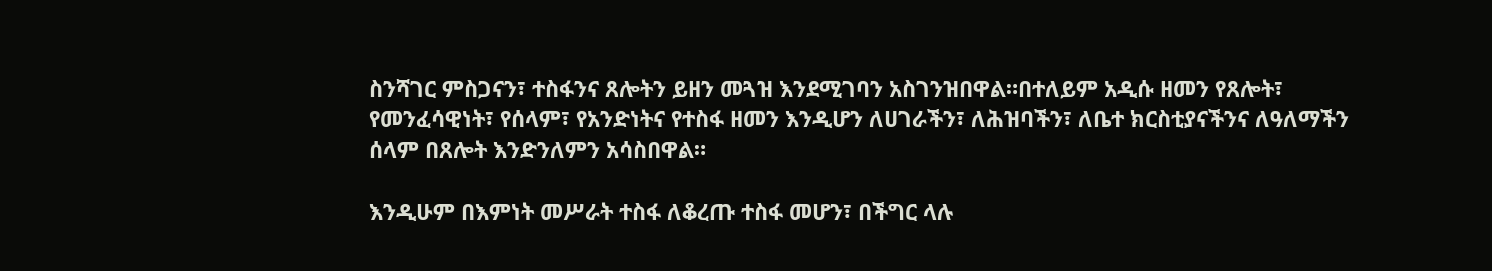ስንሻገር ምስጋናን፣ ተስፋንና ጸሎትን ይዘን መጓዝ እንደሚገባን አስገንዝበዋል።በተለይም አዲሱ ዘመን የጸሎት፣ የመንፈሳዊነት፣ የሰላም፣ የአንድነትና የተስፋ ዘመን እንዲሆን ለሀገራችን፣ ለሕዝባችን፣ ለቤተ ክርስቲያናችንና ለዓለማችን ሰላም በጸሎት እንድንለምን አሳስበዋል።

እንዲሁም በእምነት መሥራት ተስፋ ለቆረጡ ተስፋ መሆን፣ በችግር ላሉ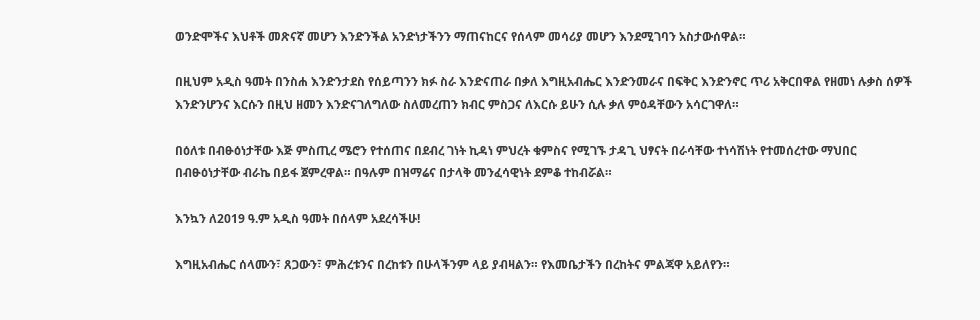ወንድሞችና እህቶች መጽናኛ መሆን እንድንችል አንድነታችንን ማጠናከርና የሰላም መሳሪያ መሆን እንደሚገባን አስታውሰዋል።

በዚህም አዲስ ዓመት በንስሐ እንድንታደስ የሰይጣንን ክፉ ስራ እንድናጠራ በቃለ እግዚአብሔር እንድንመራና በፍቅር እንድንኖር ጥሪ አቅርበዋል የዘመነ ሉቃስ ሰዎች እንድንሆንና እርሱን በዚህ ዘመን እንድናገለግለው ስለመረጠን ክብር ምስጋና ለእርሱ ይሁን ሲሉ ቃለ ምዕዳቸውን አሳርገዋለ።

በዕለቱ በብፁዕነታቸው እጅ ምስጢረ ሜሮን የተሰጠና በደብረ ገነት ኪዳነ ምህረት ቁምስና የሚገኙ ታዳጊ ህፃናት በራሳቸው ተነሳሽነት የተመሰረተው ማህበር በብፁዕነታቸው ብራኬ በይፋ ጀምረዋል። በዓሉም በዝማሬና በታላቅ መንፈሳዊነት ደምቆ ተከብሯል።

እንኳን ለ2019 ዓ.ም አዲስ ዓመት በሰላም አደረሳችሁ!

እግዚአብሔር ሰላሙን፣ ጸጋውን፣ ምሕረቱንና በረከቱን በሁላችንም ላይ ያብዛልን። የእመቤታችን በረከትና ምልጃዋ አይለየን።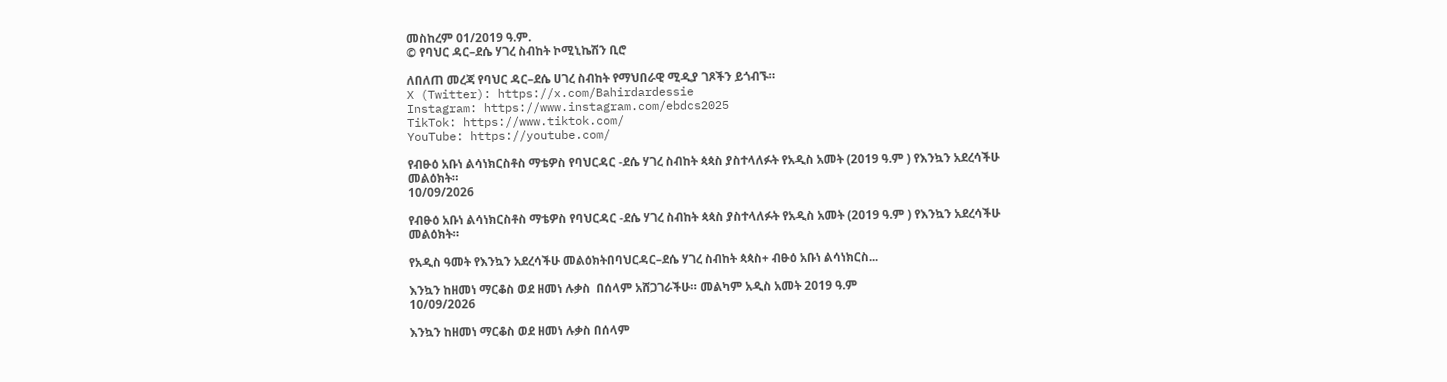መስከረም 01/2019 ዓ.ም.
© የባህር ዳር–ደሴ ሃገረ ስብከት ኮሚኒኬሽን ቢሮ

ለበለጠ መረጃ የባህር ዳር–ደሴ ሀገረ ስብከት የማህበራዊ ሚዲያ ገጾችን ይጎብኙ።
X (Twitter): https://x.com/Bahirdardessie
Instagram: https://www.instagram.com/ebdcs2025
TikTok: https://www.tiktok.com/
YouTube: https://youtube.com/

የብፁዕ አቡነ ልሳነክርስቶስ ማቴዎስ የባህርዳር -ደሴ ሃገረ ስብከት ጳጳስ ያስተላለፉት የአዲስ አመት (2019 ዓ.ም ) የእንኳን አደረሳችሁ መልዕክት።
10/09/2026

የብፁዕ አቡነ ልሳነክርስቶስ ማቴዎስ የባህርዳር -ደሴ ሃገረ ስብከት ጳጳስ ያስተላለፉት የአዲስ አመት (2019 ዓ.ም ) የእንኳን አደረሳችሁ መልዕክት።

የአዲስ ዓመት የእንኳን አደረሳችሁ መልዕክትበባህርዳር–ደሴ ሃገረ ስብከት ጳጳስ+ ብፁዕ አቡነ ልሳነክርስ...

እንኳን ከዘመነ ማርቆስ ወደ ዘመነ ሉቃስ  በሰላም አሸጋገራችሁ። መልካም አዲስ አመት 2019 ዓ.ም
10/09/2026

እንኳን ከዘመነ ማርቆስ ወደ ዘመነ ሉቃስ በሰላም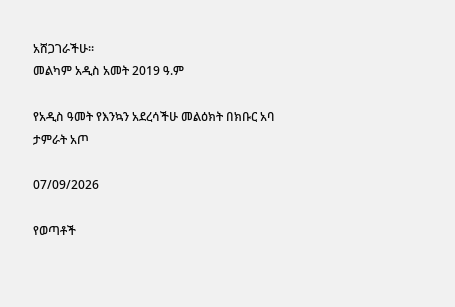አሸጋገራችሁ።
መልካም አዲስ አመት 2019 ዓ.ም

የአዲስ ዓመት የእንኳን አደረሳችሁ መልዕክት በክቡር አባ ታምራት አጦ

07/09/2026

የወጣቶች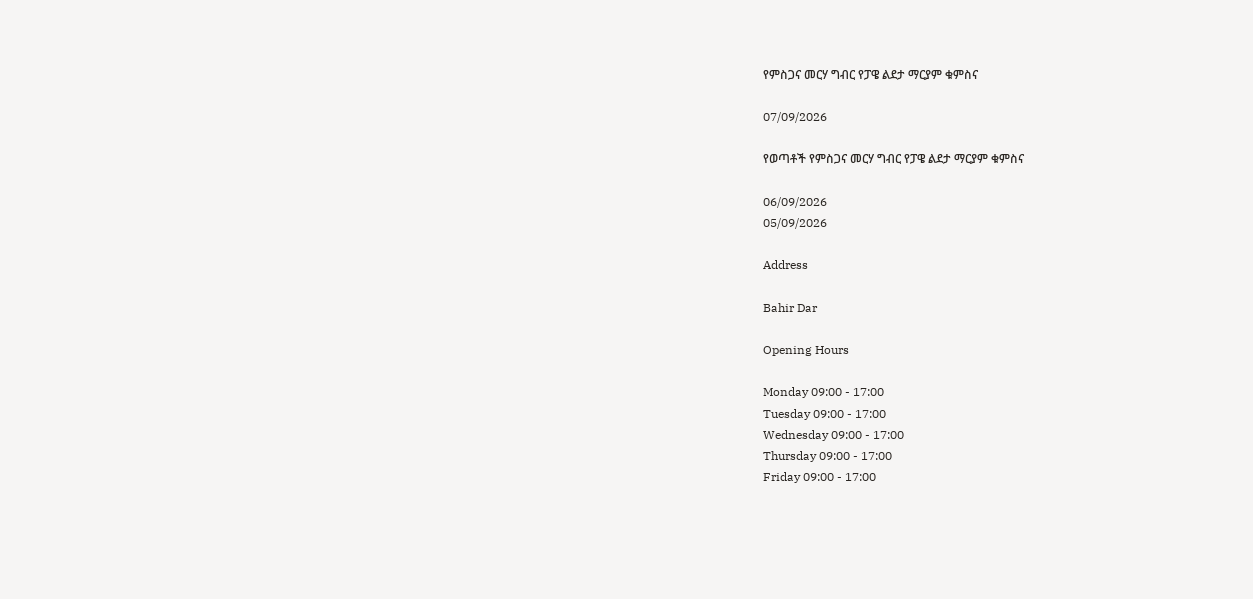የምስጋና መርሃ ግብር የፓዌ ልደታ ማርያም ቁምስና

07/09/2026

የወጣቶች የምስጋና መርሃ ግብር የፓዌ ልደታ ማርያም ቁምስና

06/09/2026
05/09/2026

Address

Bahir Dar

Opening Hours

Monday 09:00 - 17:00
Tuesday 09:00 - 17:00
Wednesday 09:00 - 17:00
Thursday 09:00 - 17:00
Friday 09:00 - 17:00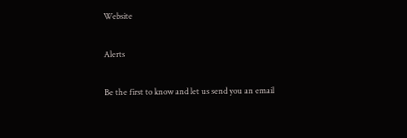Website

Alerts

Be the first to know and let us send you an email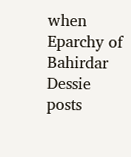when Eparchy of Bahirdar Dessie posts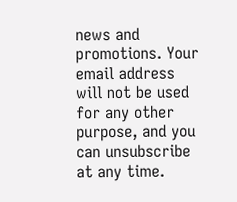news and promotions. Your email address will not be used for any other purpose, and you can unsubscribe at any time.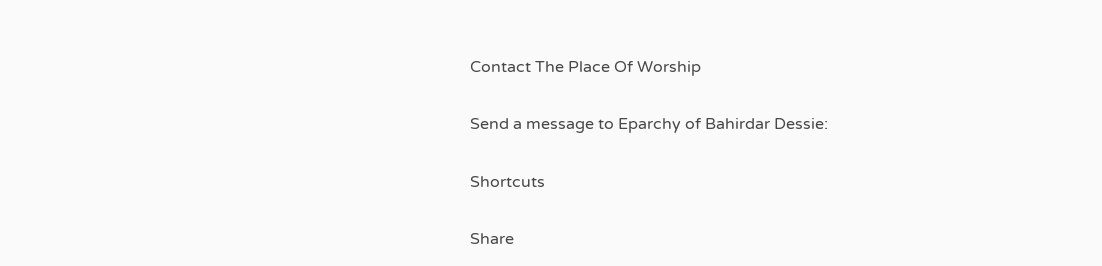Contact The Place Of Worship

Send a message to Eparchy of Bahirdar Dessie:

Shortcuts

Share